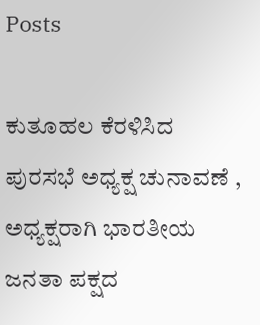Posts

ಕುತೂಹಲ ಕೆರಳಿಸಿದ ಪುರಸಭೆ ಅಧ್ಯಕ್ಷ ಚುನಾವಣೆ , ಅಧ್ಯಕ್ಷರಾಗಿ ಭಾರತೀಯ ಜನತಾ ಪಕ್ಷದ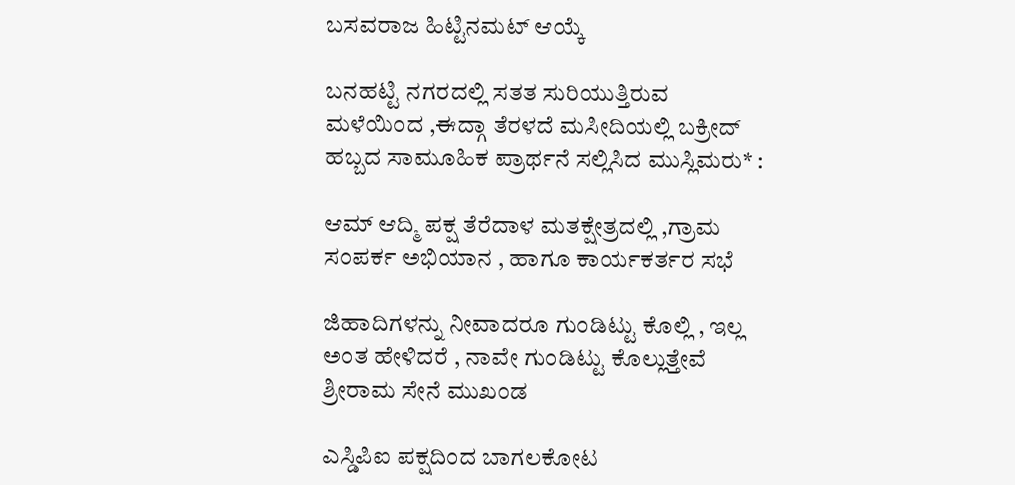ಬಸವರಾಜ ಹಿಟ್ಟಿನಮಟ್ ಆಯ್ಕೆ

ಬನಹಟ್ಟಿ ನಗರದಲ್ಲಿ ಸತತ ಸುರಿಯುತ್ತಿರುವ ಮಳೆಯಿಂದ ,ಈದ್ಗಾ ತೆರಳದೆ ಮಸೀದಿಯಲ್ಲಿ ಬಕ್ರೀದ್ ಹಬ್ಬದ ಸಾಮೂಹಿಕ ಪ್ರಾರ್ಥನೆ ಸಲ್ಲಿಸಿದ ಮುಸ್ಲಿಮರು* :

ಆಮ್ ಆದ್ಮಿ ಪಕ್ಷ ತೆರೆದಾಳ ಮತಕ್ಷೇತ್ರದಲ್ಲಿ ,ಗ್ರಾಮ ಸಂಪರ್ಕ ಅಭಿಯಾನ , ಹಾಗೂ ಕಾರ್ಯಕರ್ತರ ಸಭೆ

ಜಿಹಾದಿಗಳನ್ನು ನೀವಾದರೂ ಗುಂಡಿಟ್ಟು ಕೊಲ್ಲಿ , ಇಲ್ಲ ಅಂತ ಹೇಳಿದರೆ , ನಾವೇ ಗುಂಡಿಟ್ಟು ಕೊಲ್ಲುತ್ತೇವೆ ಶ್ರೀರಾಮ ಸೇನೆ ಮುಖಂಡ

ಎಸ್ಡಿಪಿಐ ಪಕ್ಷದಿಂದ ಬಾಗಲಕೋಟ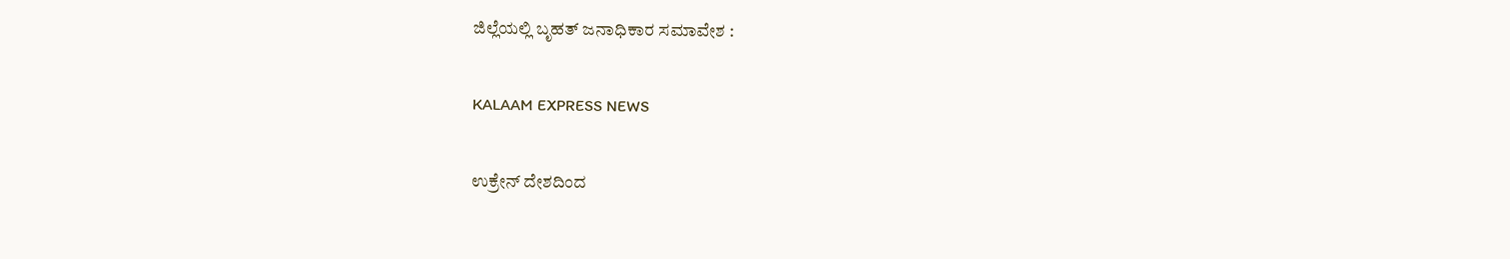ಜಿಲ್ಲೆಯಲ್ಲಿ ಬೃಹತ್ ಜನಾಧಿಕಾರ ಸಮಾವೇಶ :

KALAAM EXPRESS NEWS

ಉಕ್ರೇನ್ ದೇಶದಿಂದ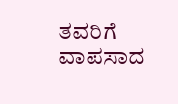ತವರಿಗೆ ವಾಪಸಾದ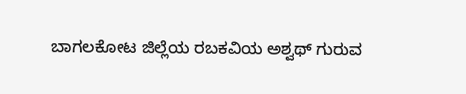ಬಾಗಲಕೋಟ ಜಿಲ್ಲೆಯ ರಬಕವಿಯ ಅಶ್ವಥ್ ಗುರುವ